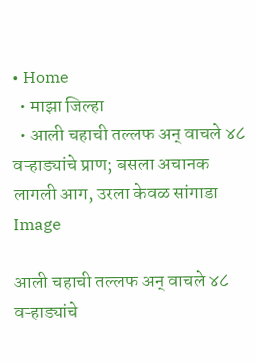• Home
  • माझा जिल्हा
  • आली चहाची तल्लफ अन् वाचले ४८ वऱ्हाड्यांचे प्राण; बसला अचानक लागली आग, उरला केवळ सांगाडा
Image

आली चहाची तल्लफ अन् वाचले ४८ वऱ्हाड्यांचे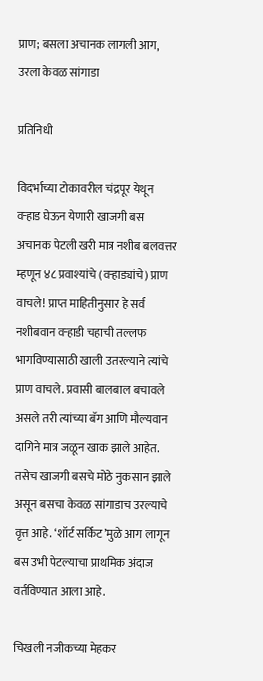प्राण; बसला अचानक लागली आग, उरला केवळ सांगाडा

प्रतिनिधी

विदर्भाच्या टोकावरील चंद्रपूर येथून वऱ्हाड घेऊन येणारी खाजगी बस अचानक पेटली खरी मात्र नशीब बलवत्तर म्हणून ४८ प्रवाश्यांचे (वऱ्हाड्यांचे) प्राण वाचले! प्राप्त माहितीनुसार हे सर्व नशीबवान वऱ्हाडी चहाची तल्लफ भागविण्यासाठी खाली उतरल्याने त्यांचे प्राण वाचले. प्रवासी बालबाल बचावले असले तरी त्यांच्या बॅग आणि मौल्यवान दागिने मात्र जळून खाक झाले आहेत. तसेच खाजगी बसचे मोठे नुकसान झाले असून बसचा केवळ सांगाडाच उरल्याचे वृत्त आहे. ‘शॉर्ट सर्किट’मुळे आग लागून बस उभी पेटल्याचा प्राथमिक अंदाज वर्तविण्यात आला आहे.

चिखली नजीकच्या मेहकर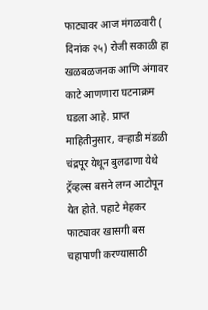फाट्यावर आज मंगळवारी ( दिनांक २५) रोजी सकाळी हा खळबळजनक आणि अंगावर काटे आणणारा घटनाक्रम घडला आहे. प्राप्त माहितीनुसार, वऱ्हाडी मंडळी चंद्रपूर येथून बुलढाणा येथे ट्रॅव्हल्स बसने लग्न आटोपून येत होते. पहाटे मेहकर फाट्यावर खासगी बस चहापाणी करण्यासाठी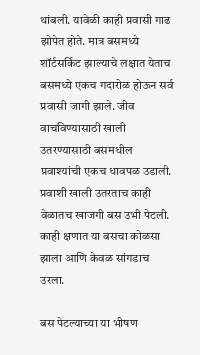थांबली. यावेळी काही प्रवासी गाढ झोपेत होते. मात्र बसमध्ये शॉर्टसर्किट झाल्याचे लक्षात येताच बसमध्ये एकच गदारोळ होऊन सर्व प्रवासी जागी झाले. जीव वाचविण्यासाठी खाली उतरण्यासाठी बसमधील प्रवाश्यांची एकच धावपळ उडाली. प्रवाशी खाली उतरताच काही वेळातच खाजगी बस उभी पेटली. काही क्षणात या बसचा कोळसा झाला आणि केवळ सांगडाच उरला.

बस पेटल्याच्या या भीषण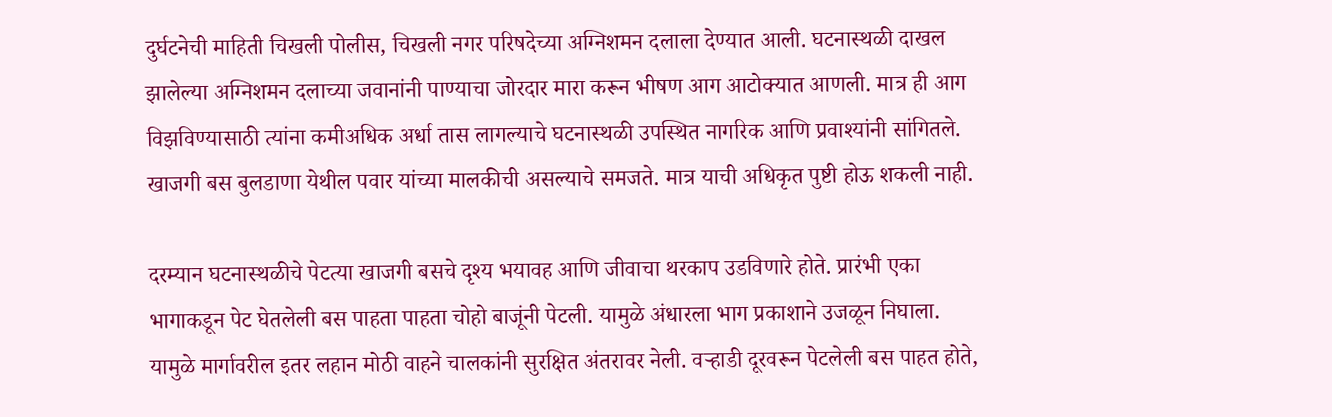दुर्घटनेची माहिती चिखली पोलीस, चिखली नगर परिषदेच्या अग्निशमन दलाला देण्यात आली. घटनास्थळी दाखल झालेल्या अग्निशमन दलाच्या जवानांनी पाण्याचा जोरदार मारा करून भीषण आग आटोक्यात आणली. मात्र ही आग विझविण्यासाठी त्यांना कमीअधिक अर्धा तास लागल्याचे घटनास्थळी उपस्थित नागरिक आणि प्रवाश्यांनी सांगितले. खाजगी बस बुलडाणा येथील पवार यांच्या मालकीची असल्याचे समजते. मात्र याची अधिकृत पुष्टी होऊ शकली नाही.

दरम्यान घटनास्थळीचे पेटत्या खाजगी बसचे दृश्य भयावह आणि जीवाचा थरकाप उडविणारे होते. प्रारंभी एका भागाकडून पेट घेतलेली बस पाहता पाहता चोहो बाजूंनी पेटली. यामुळे अंधारला भाग प्रकाशाने उजळून निघाला. यामुळे मार्गावरील इतर लहान मोठी वाहने चालकांनी सुरक्षित अंतरावर नेली. वऱ्हाडी दूरवरून पेटलेली बस पाहत होते,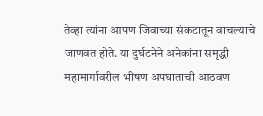तेव्हा त्यांना आपण जिवाच्या संकटातून वाचल्याचे जाणवत होते. या दुर्घटनेने अनेकांना समृद्धी महामार्गावरील भीषण अपघाताची आठवण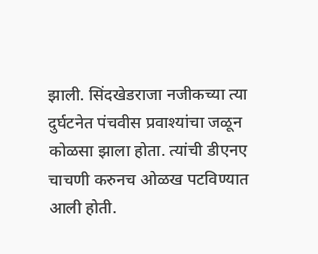झाली. सिंदखेडराजा नजीकच्या त्या दुर्घटनेत पंचवीस प्रवाश्यांचा जळून कोळसा झाला होता. त्यांची डीएनए चाचणी करुनच ओळख पटविण्यात आली होती.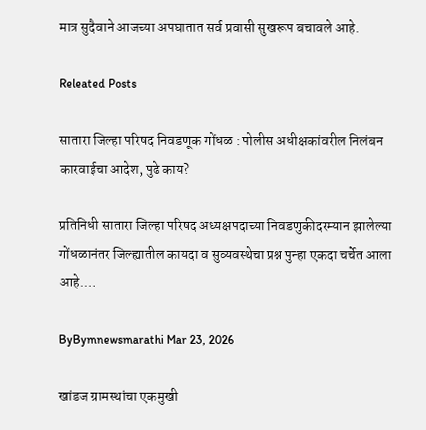मात्र सुदैवाने आजच्या अपघातात सर्व प्रवासी सुखरूप बचावले आहे.

Releated Posts

सातारा जिल्हा परिषद निवडणूक गोंधळ : पोलीस अधीक्षकांवरील निलंबन कारवाईचा आदेश, पुढे काय?

प्रतिनिधी सातारा जिल्हा परिषद अध्यक्षपदाच्या निवडणुकीदरम्यान झालेल्या गोंधळानंतर जिल्ह्यातील कायदा व सुव्यवस्थेचा प्रश्न पुन्हा एकदा चर्चेत आला आहे.…

ByBymnewsmarathi Mar 23, 2026

खांडज ग्रामस्थांचा एकमुखी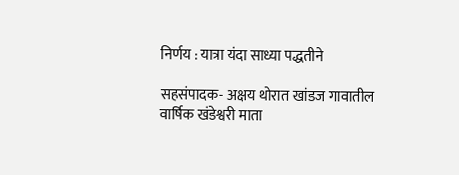निर्णय : यात्रा यंदा साध्या पद्धतीने

सहसंपादक- अक्षय थोरात खांडज गावातील वार्षिक खंडेश्वरी माता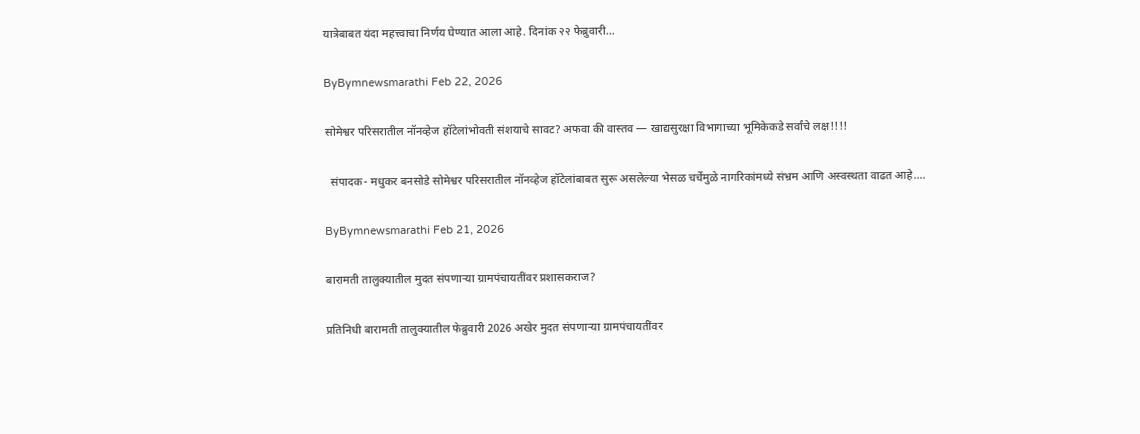यात्रेबाबत यंदा महत्त्वाचा निर्णय घेण्यात आला आहे. दिनांक २२ फेब्रुवारी…

ByBymnewsmarathi Feb 22, 2026

सोमेश्वर परिसरातील नॉनव्हेज हॉटेलांभोवती संशयाचे सावट? अफवा की वास्तव — खाद्यसुरक्षा विभागाच्या भूमिकेकडे सर्वांचे लक्ष!!!!

  संपादक- मधुकर बनसोडे सोमेश्वर परिसरातील नॉनव्हेज हॉटेलांबाबत सुरू असलेल्या भेसळ चर्चेमुळे नागरिकांमध्ये संभ्रम आणि अस्वस्थता वाढत आहे.…

ByBymnewsmarathi Feb 21, 2026

बारामती तालुक्यातील मुदत संपणाऱ्या ग्रामपंचायतींवर प्रशासकराज?

प्रतिनिधी बारामती तालुक्यातील फेब्रुवारी 2026 अखेर मुदत संपणाऱ्या ग्रामपंचायतींवर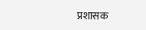प्रशासक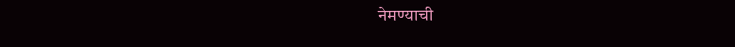नेमण्याची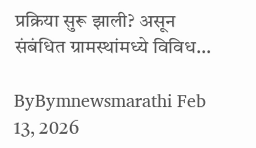प्रक्रिया सुरू झाली? असून संबंधित ग्रामस्थांमध्ये विविध…

ByBymnewsmarathi Feb 13, 2026